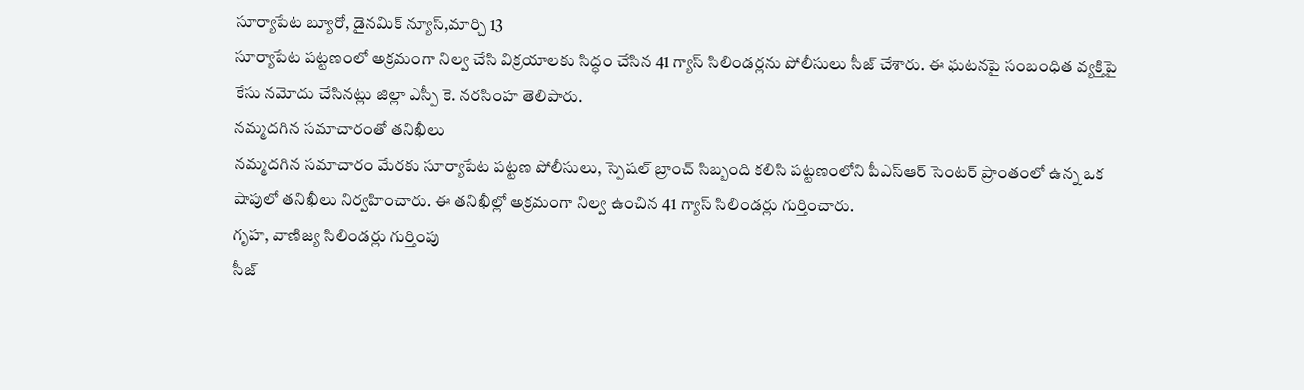సూర్యాపేట బ్యూరో, డైనమిక్ న్యూస్,మార్చి 13
సూర్యాపేట పట్టణంలో అక్రమంగా నిల్వ చేసి విక్రయాలకు సిద్ధం చేసిన 41 గ్యాస్ సిలిండర్లను పోలీసులు సీజ్ చేశారు. ఈ ఘటనపై సంబంధిత వ్యక్తిపై కేసు నమోదు చేసినట్లు జిల్లా ఎస్పీ కె. నరసింహ తెలిపారు.
నమ్మదగిన సమాచారంతో తనిఖీలు
నమ్మదగిన సమాచారం మేరకు సూర్యాపేట పట్టణ పోలీసులు, స్పెషల్ బ్రాంచ్ సిబ్బంది కలిసి పట్టణంలోని పీఎస్ఆర్ సెంటర్ ప్రాంతంలో ఉన్న ఒక షాపులో తనిఖీలు నిర్వహించారు. ఈ తనిఖీల్లో అక్రమంగా నిల్వ ఉంచిన 41 గ్యాస్ సిలిండర్లు గుర్తించారు.
గృహ, వాణిజ్య సిలిండర్లు గుర్తింపు
సీజ్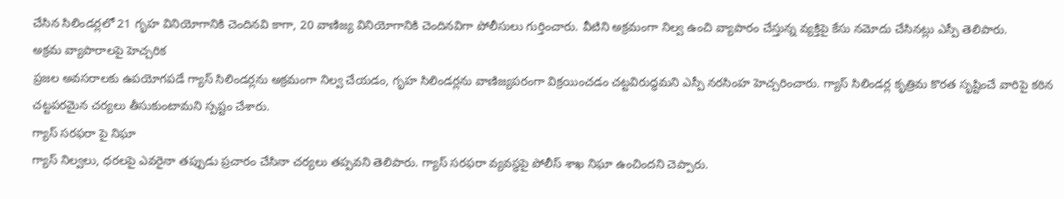చేసిన సిలిండర్లలో 21 గృహ వినియోగానికి చెందినవి కాగా, 20 వాణిజ్య వినియోగానికి చెందినవిగా పోలీసులు గుర్తించారు. వీటిని అక్రమంగా నిల్వ ఉంచి వ్యాపారం చేస్తున్న వ్యక్తిపై కేసు నమోదు చేసినట్లు ఎస్పీ తెలిపారు.
అక్రమ వ్యాపారాలపై హెచ్చరిక
ప్రజల అవసరాలకు ఉపయోగపడే గ్యాస్ సిలిండర్లను అక్రమంగా నిల్వ చేయడం, గృహ సిలిండర్లను వాణిజ్యపరంగా విక్రయించడం చట్టవిరుద్ధమని ఎస్పీ నరసింహ హెచ్చరించారు. గ్యాస్ సిలిండర్ల కృత్రిమ కొరత సృష్టించే వారిపై కఠిన చట్టపరమైన చర్యలు తీసుకుంటామని స్పష్టం చేశారు.
గ్యాస్ సరఫరా పై నిఘా
గ్యాస్ నిల్వలు, ధరలపై ఎవరైనా తప్పుడు ప్రచారం చేసినా చర్యలు తప్పవని తెలిపారు. గ్యాస్ సరఫరా వ్యవస్థపై పోలీస్ శాఖ నిఘా ఉంచిందని చెప్పారు.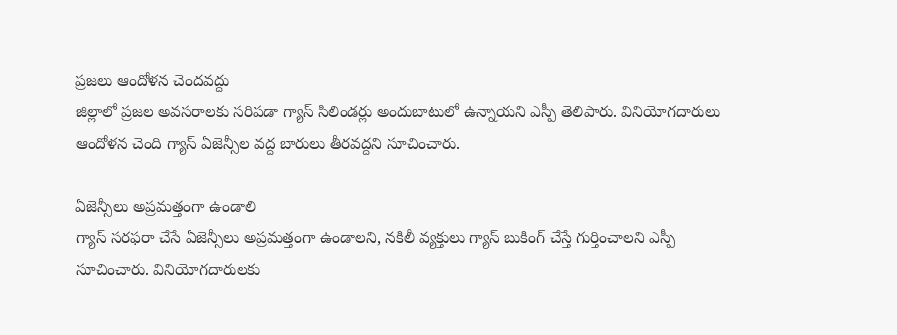ప్రజలు ఆందోళన చెందవద్దు
జిల్లాలో ప్రజల అవసరాలకు సరిపడా గ్యాస్ సిలిండర్లు అందుబాటులో ఉన్నాయని ఎస్పీ తెలిపారు. వినియోగదారులు ఆందోళన చెంది గ్యాస్ ఏజెన్సీల వద్ద బారులు తీరవద్దని సూచించారు.

ఏజెన్సీలు అప్రమత్తంగా ఉండాలి
గ్యాస్ సరఫరా చేసే ఏజెన్సీలు అప్రమత్తంగా ఉండాలని, నకిలీ వ్యక్తులు గ్యాస్ బుకింగ్ చేస్తే గుర్తించాలని ఎస్పీ సూచించారు. వినియోగదారులకు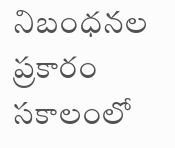నిబంధనల ప్రకారం సకాలంలో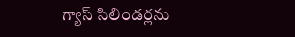గ్యాస్ సిలిండర్లను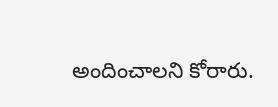అందించాలని కోరారు.